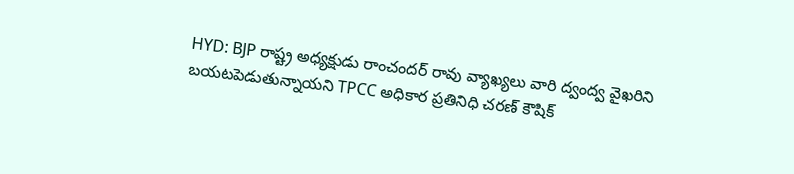HYD: BJP రాష్ట్ర అధ్యక్షుడు రాంచందర్ రావు వ్యాఖ్యలు వారి ద్వంద్వ వైఖరిని బయటపెడుతున్నాయని TPCC అధికార ప్రతినిధి చరణ్ కౌషిక్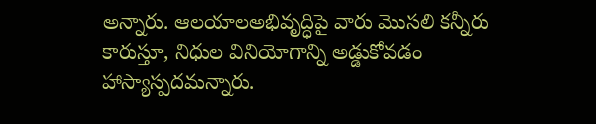అన్నారు. ఆలయాలఅభివృద్ధిపై వారు మొసలి కన్నీరు కారుస్తూ, నిధుల వినియోగాన్ని అడ్డుకోవడం హాస్యాస్పదమన్నారు.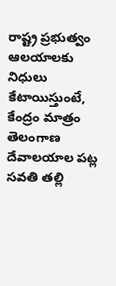రాష్ట్ర ప్రభుత్వం ఆలయాలకు నిధులు కేటాయిస్తుంటే, కేంద్రం మాత్రం తెలంగాణ దేవాలయాల పట్ల సవతి తల్లి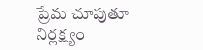ప్రేమ చూపుతూ నిర్లక్ష్యం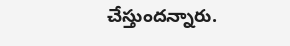చేస్తుందన్నారు.